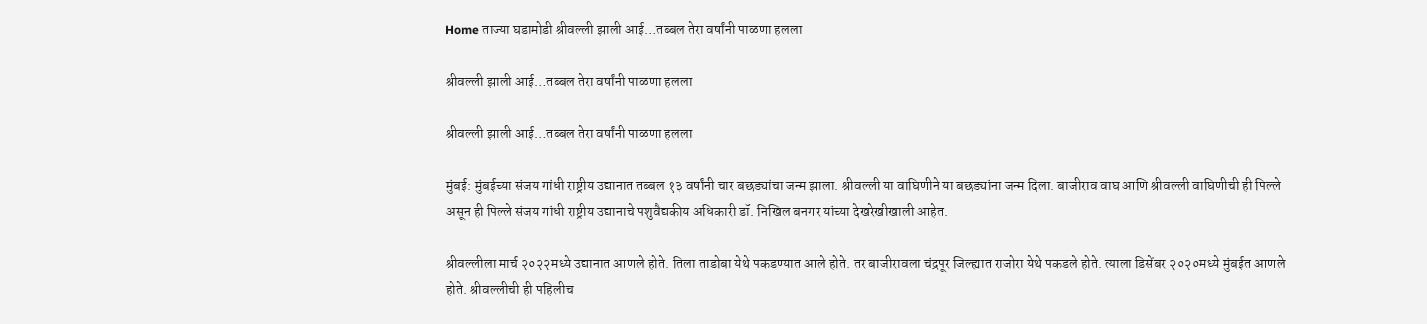Home ताज्या घडामोडी श्रीवल्ली झाली आई…तब्बल तेरा वर्षांनी पाळणा हलला

श्रीवल्ली झाली आई…तब्बल तेरा वर्षांनी पाळणा हलला

श्रीवल्ली झाली आई…तब्बल तेरा वर्षांनी पाळणा हलला

मुंबई: मुंबईच्या संजय गांधी राष्ट्रीय उद्यानात तब्बल १३ वर्षांनी चार बछड्यांचा जन्म झाला. श्रीवल्ली या वाघिणीने या बछड्यांना जन्म दिला. बाजीराव वाघ आणि श्रीवल्ली वाघिणीची ही पिल्ले असून ही पिल्ले संजय गांधी राष्ट्रीय उद्यानाचे पशुवैद्यकीय अधिकारी डॉ. निखिल बनगर यांच्या देखरेखीखाली आहेत.

श्रीवल्लीला मार्च २०२२मध्ये उद्यानात आणले होते. तिला ताडोबा येथे पकडण्यात आले होते. तर बाजीरावला चंद्रपूर जिल्ह्यात राजोरा येथे पकडले होते. त्याला डिसेंबर २०२०मध्ये मुंबईत आणले होते. श्रीवल्लीची ही पहिलीच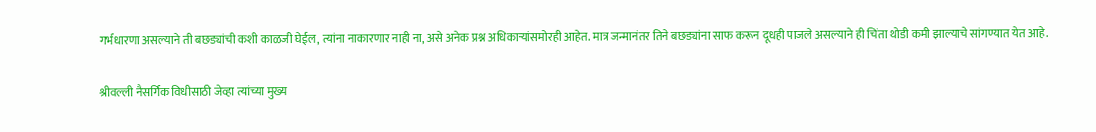गर्भधारणा असल्याने ती बछड्यांची कशी काळजी घेईल, त्यांना नाकारणार नाही ना, असे अनेक प्रश्न अधिकाऱ्यांसमोरही आहेत. मात्र जन्मानंतर तिने बछड्यांना साफ करून दूधही पाजले असल्याने ही चिंता थोडी कमी झाल्याचे सांगण्यात येत आहे.

श्रीवल्ली नैसर्गिक विधीसाठी जेव्हा त्यांच्या मुख्य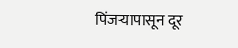पिंजऱ्यापासून दूर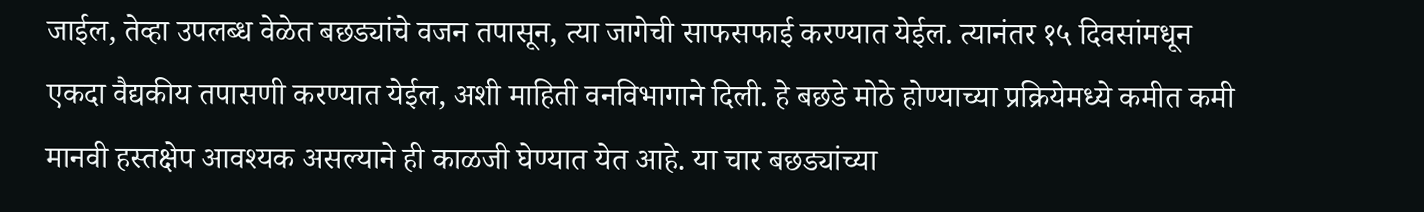जाईल, तेव्हा उपलब्ध वेळेत बछड्यांचे वजन तपासून, त्या जागेची साफसफाई करण्यात येईल. त्यानंतर १५ दिवसांमधून एकदा वैद्यकीय तपासणी करण्यात येईल, अशी माहिती वनविभागाने दिली. हे बछडे मोठे होण्याच्या प्रक्रियेमध्ये कमीत कमी मानवी हस्तक्षेप आवश्यक असल्याने ही काळजी घेण्यात येत आहे. या चार बछड्यांच्या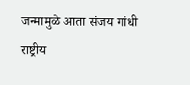जन्मामुळे आता संजय गांधी राष्ट्रीय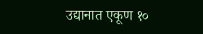उद्यानात एकूण १०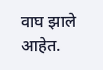वाघ झाले आहेत.